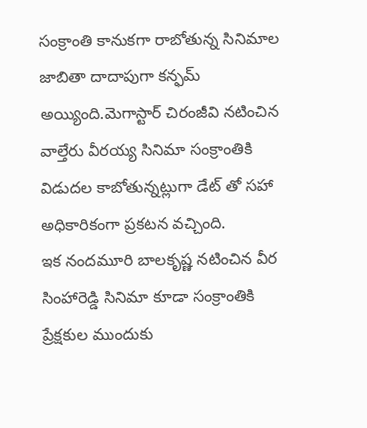సంక్రాంతి కానుకగా రాబోతున్న సినిమాల జాబితా దాదాపుగా కన్ఫమ్ అయ్యింది.మెగాస్టార్ చిరంజీవి నటించిన వాల్తేరు వీరయ్య సినిమా సంక్రాంతికి విడుదల కాబోతున్నట్లుగా డేట్ తో సహా అధికారికంగా ప్రకటన వచ్చింది.
ఇక నందమూరి బాలకృష్ణ నటించిన వీర సింహారెడ్డి సినిమా కూడా సంక్రాంతికి ప్రేక్షకుల ముందుకు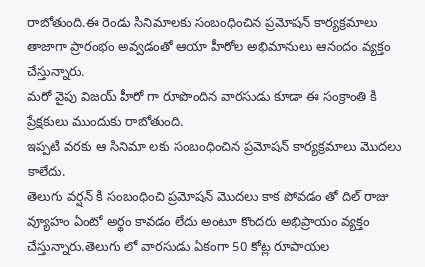రాబోతుంది.ఈ రెండు సినిమాలకు సంబంధించిన ప్రమోషన్ కార్యక్రమాలు తాజాగా ప్రారంభం అవ్వడంతో ఆయా హీరోల అభిమానులు ఆనందం వ్యక్తం చేస్తున్నారు.
మరో వైపు విజయ్ హీరో గా రూపొందిన వారసుడు కూడా ఈ సంక్రాంతి కి ప్రేక్షకులు ముందుకు రాబోతుంది.
ఇప్పటి వరకు ఆ సినిమా లకు సంబంధించిన ప్రమోషన్ కార్యక్రమాలు మొదలు కాలేదు.
తెలుగు వర్షన్ కి సంబంధించి ప్రమోషన్ మొదలు కాక పోవడం తో దిల్ రాజు వ్యూహం ఏంటో అర్థం కావడం లేదు అంటూ కొందరు అభిప్రాయం వ్యక్తం చేస్తున్నారు.తెలుగు లో వారసుడు ఏకంగా 50 కోట్ల రూపాయల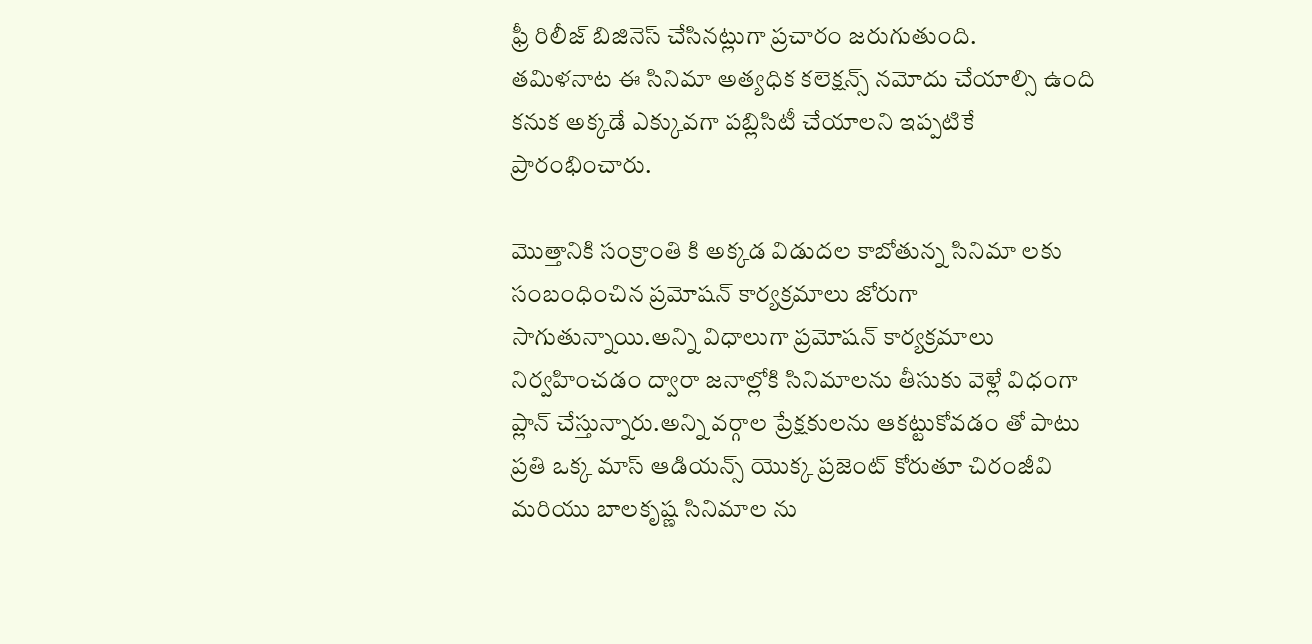ఫ్రీ రిలీజ్ బిజినెస్ చేసినట్లుగా ప్రచారం జరుగుతుంది.
తమిళనాట ఈ సినిమా అత్యధిక కలెక్షన్స్ నమోదు చేయాల్సి ఉంది కనుక అక్కడే ఎక్కువగా పబ్లిసిటీ చేయాలని ఇప్పటికే ప్రారంభించారు.

మొత్తానికి సంక్రాంతి కి అక్కడ విడుదల కాబోతున్న సినిమా లకు సంబంధించిన ప్రమోషన్ కార్యక్రమాలు జోరుగా సాగుతున్నాయి.అన్ని విధాలుగా ప్రమోషన్ కార్యక్రమాలు నిర్వహించడం ద్వారా జనాల్లోకి సినిమాలను తీసుకు వెళ్లే విధంగా ప్లాన్ చేస్తున్నారు.అన్ని వర్గాల ప్రేక్షకులను ఆకట్టుకోవడం తో పాటు ప్రతి ఒక్క మాస్ ఆడియన్స్ యొక్క ప్రజెంట్ కోరుతూ చిరంజీవి మరియు బాలకృష్ణ సినిమాల ను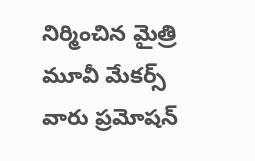నిర్మించిన మైత్రి మూవీ మేకర్స్ వారు ప్రమోషన్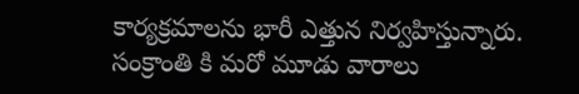కార్యక్రమాలను భారీ ఎత్తున నిర్వహిస్తున్నారు.
సంక్రాంతి కి మరో మూడు వారాలు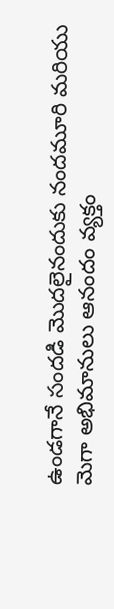ఉండగానే సందడి మొదలైనందుకు నందమూరి మరియు మెగా అభిమానులు ఆనందం వ్యక్తం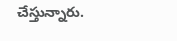చేస్తున్నారు.